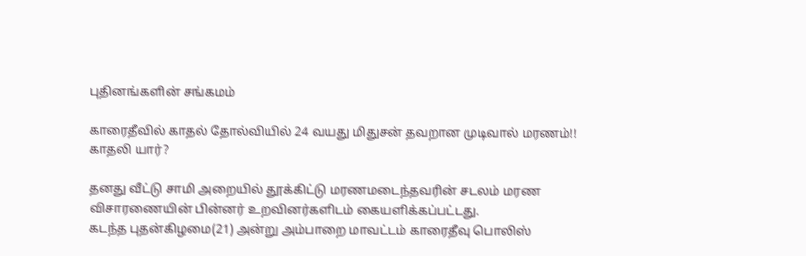புதினங்களின் சங்கமம்

காரைதீவில் காதல் தோல்வியில் 24 வயது மிதுசன் தவறான முடிவால் மரணம்!! காதலி யார்?

தனது வீட்டு சாமி அறையில் தூக்கிட்டு மரணமடைந்தவரின் சடலம் மரண விசாரணையின் பின்னர் உறவினர்களிடம் கையளிக்கப்பட்டது.
கடந்த புதன்கிழமை(21) அன்று அம்பாறை மாவட்டம் காரைதீவு பொலிஸ்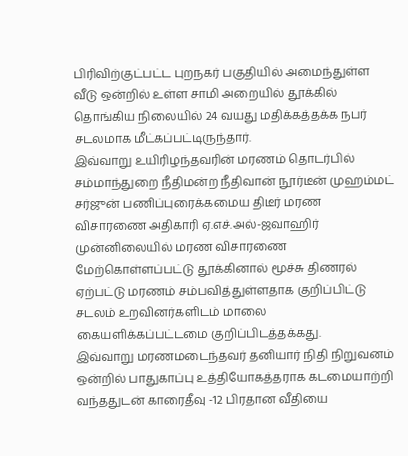பிரிவிற்குட்பட்ட புறநகர் பகுதியில் அமைந்துள்ள வீடு ஒன்றில் உள்ள சாமி அறையில் தூக்கில் தொங்கிய நிலையில் 24 வயது மதிக்கத்தக்க நபர் சடலமாக மீட்கப்பட்டிருந்தார்.
இவ்வாறு உயிரிழந்தவரின் மரணம் தொடர்பில் சம்மாந்துறை நீதிமன்ற நீதிவான் நூர்டீன் முஹம்மட் சர்ஜுன் பணிப்புரைக்கமைய திடீர் மரண விசாரணை அதிகாரி ஏ.எச்.அல்-ஜவாஹிர் முன்னிலையில் மரண விசாரணை மேற்கொள்ளப்பட்டு தூக்கினால் மூச்சு திணரல் ஏற்பட்டு மரணம் சம்பவித்துள்ளதாக குறிப்பிட்டு சடலம் உறவினர்களிடம் மாலை கையளிக்கப்பட்டமை குறிப்பிடத்தக்கது.
இவ்வாறு மரணமடைந்தவர் தனியார் நிதி நிறுவனம் ஒன்றில் பாதுகாப்பு உத்தியோகத்தராக கடமையாற்றி வந்ததுடன் காரைதீவு -12 பிரதான வீதியை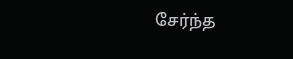சேர்ந்த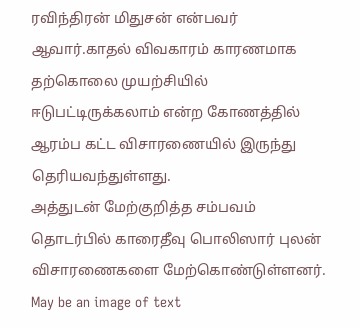ரவிந்திரன் மிதுசன் என்பவர் ஆவார்.காதல் விவகாரம் காரணமாக தற்கொலை முயற்சியில் ஈடுபட்டிருக்கலாம் என்ற கோணத்தில் ஆரம்ப கட்ட விசாரணையில் இருந்து தெரியவந்துள்ளது.
அத்துடன் மேற்குறித்த சம்பவம் தொடர்பில் காரைதீவு பொலிஸார் புலன் விசாரணைகளை மேற்கொண்டுள்ளனர்.
May be an image of text